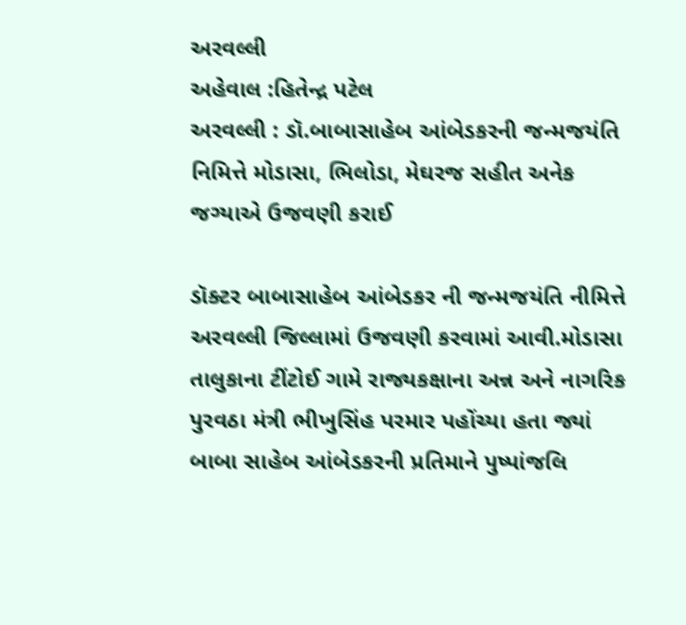અરવલ્લી
અહેવાલ :હિતેન્દ્ર પટેલ
અરવલ્લી : ડૉ.બાબાસાહેબ આંબેડકરની જન્મજયંતિ નિમિત્તે મોડાસા, ભિલોડા, મેઘરજ સહીત અનેક જગ્યાએ ઉજવણી કરાઈ

ડૉક્ટર બાબાસાહેબ આંબેડકર ની જન્મજયંતિ નીમિત્તે અરવલ્લી જિલ્લામાં ઉજવણી કરવામાં આવી.મોડાસા તાલુકાના ટીંટોઈ ગામે રાજ્યકક્ષાના અન્ન અને નાગરિક પુરવઠા મંત્રી ભીખુસિંહ પરમાર પહોંચ્યા હતા જ્યાં બાબા સાહેબ આંબેડકરની પ્રતિમાને પુષ્પાંજલિ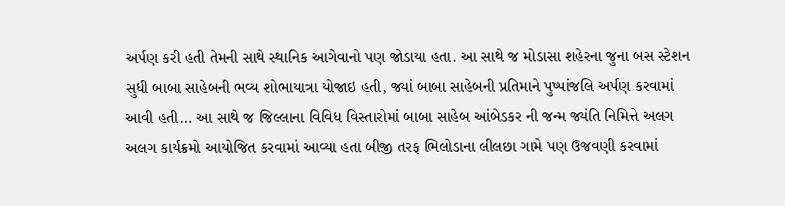અર્પણ કરી હતી તેમની સાથે સ્થાનિક આગેવાનો પણ જોડાયા હતા. આ સાથે જ મોડાસા શહેરના જુના બસ સ્ટેશન સુધી બાબા સાહેબની ભવ્ય શોભાયાત્રા યોજાઇ હતી, જ્યાં બાબા સાહેબની પ્રતિમાને પુષ્પાંજલિ અર્પણ કરવામાં આવી હતી… આ સાથે જ જિલ્લાના વિવિધ વિસ્તારોમાં બાબા સાહેબ આંબેડકર ની જન્મ જ્યંતિ નિમિત્તે અલગ અલગ કાર્યક્રમો આયોજિત કરવામાં આવ્યા હતા બીજી તરફ ભિલોડાના લીલછા ગામે પણ ઉજવણી કરવામાં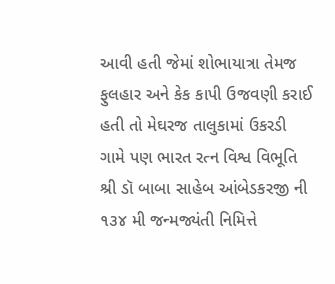આવી હતી જેમાં શોભાયાત્રા તેમજ ફુલહાર અને કેક કાપી ઉજવણી કરાઈ હતી તો મેઘરજ તાલુકામાં ઉકરડી ગામે પણ ભારત રત્ન વિશ્વ વિભૂતિ શ્રી ડૉ બાબા સાહેબ આંબેડકરજી ની ૧૩૪ મી જન્મજ્યંતી નિમિત્તે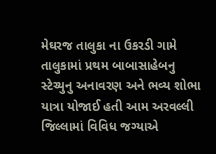મેઘરજ તાલુકા ના ઉકરડી ગામે તાલુકામાં પ્રથમ બાબાસાહેબનુ સ્ટેચ્યુનુ અનાવરણ અને ભવ્ય શોભા યાત્રા યોજાઈ હતી આમ અરવલ્લી જિલ્લામાં વિવિધ જગ્યાએ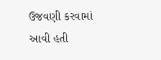ઉજવણી કરવામાં આવી હતી